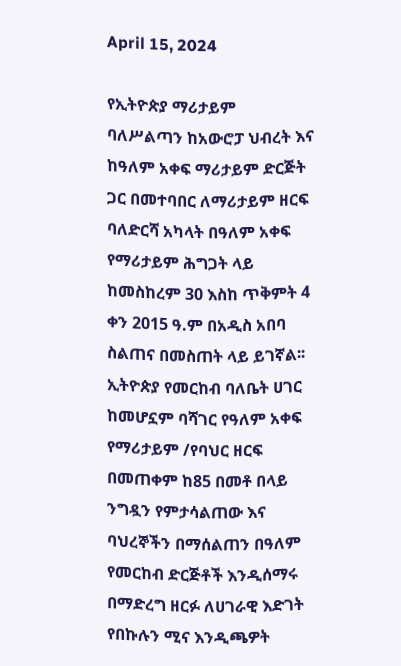April 15, 2024

የኢትዮጵያ ማሪታይም ባለሥልጣን ከአውሮፓ ህብረት እና ከዓለም አቀፍ ማሪታይም ድርጅት ጋር በመተባበር ለማሪታይም ዘርፍ ባለድርሻ አካላት በዓለም አቀፍ የማሪታይም ሕግጋት ላይ ከመስከረም 30 እስከ ጥቅምት 4 ቀን 2015 ዓ.ም በአዲስ አበባ ስልጠና በመስጠት ላይ ይገኛል፡፡
ኢትዮጵያ የመርከብ ባለቤት ሀገር ከመሆኗም ባሻገር የዓለም አቀፍ የማሪታይም /የባህር ዘርፍ በመጠቀም ከ85 በመቶ በላይ ንግዷን የምታሳልጠው እና ባህረኞችን በማሰልጠን በዓለም የመርከብ ድርጅቶች እንዲሰማሩ በማድረግ ዘርፉ ለሀገራዊ እድገት የበኩሉን ሚና እንዲጫዎት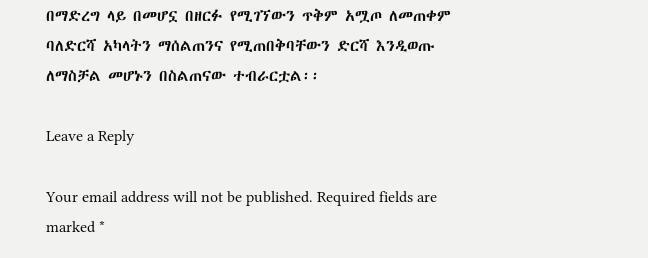በማድረግ ላይ በመሆኗ በዘርፉ የሚገኘውን ጥቅም አሟጦ ለመጠቀም ባለድርሻ አካላትን ማሰልጠንና የሚጠበቅባቸውን ድርሻ እንዲወጡ ለማስቻል መሆኑን በስልጠናው ተብራርቷል፡፡

Leave a Reply

Your email address will not be published. Required fields are marked *